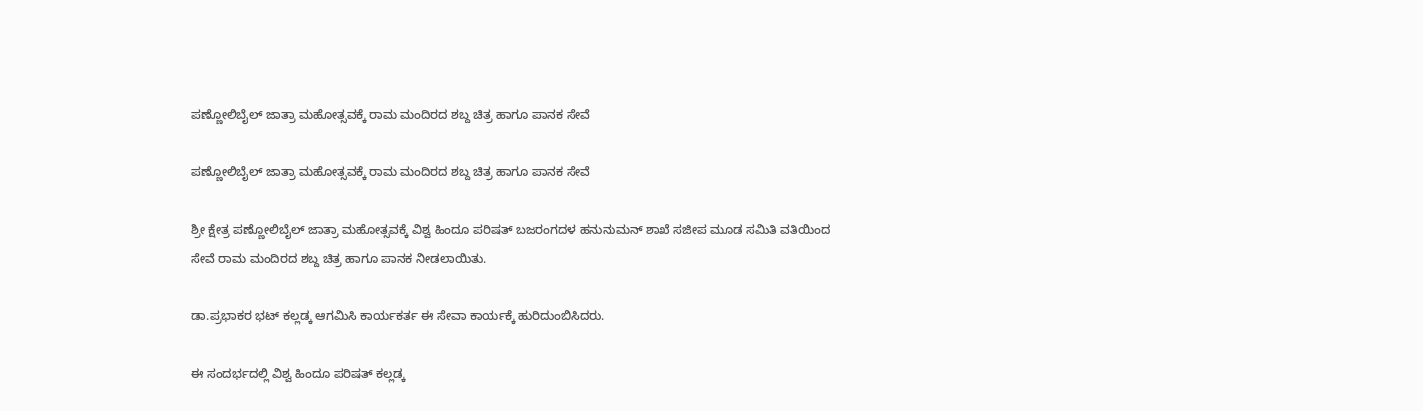ಪಣ್ಣೋಲಿಬೈಲ್ ಜಾತ್ರಾ ಮಹೋತ್ಸವಕ್ಕೆ ರಾಮ ಮಂದಿರದ ಶಬ್ದ ಚಿತ್ರ ಹಾಗೂ ಪಾನಕ ಸೇವೆ

ಪಣ್ಣೋಲಿಬೈಲ್ ಜಾತ್ರಾ ಮಹೋತ್ಸವಕ್ಕೆ ರಾಮ ಮಂದಿರದ ಶಬ್ದ ಚಿತ್ರ ಹಾಗೂ ಪಾನಕ ಸೇವೆ

ಶ್ರೀ ಕ್ಷೇತ್ರ ಪಣ್ಣೋಲಿಬೈಲ್ ಜಾತ್ರಾ ಮಹೋತ್ಸವಕ್ಕೆ ವಿಶ್ವ ಹಿಂದೂ ಪರಿಷತ್ ಬಜರಂಗದಳ ಹನುನುಮನ್ ಶಾಖೆ ಸಜೀಪ ಮೂಡ ಸಮಿತಿ ವತಿಯಿಂದ ಸೇವೆ ರಾಮ ಮಂದಿರದ ಶಬ್ದ ಚಿತ್ರ ಹಾಗೂ ಪಾನಕ ನೀಡಲಾಯಿತು.

ಡಾ.ಪ್ರಭಾಕರ ಭಟ್ ಕಲ್ಲಡ್ಕ ಆಗಮಿಸಿ ಕಾರ್ಯಕರ್ತ ಈ ಸೇವಾ ಕಾರ್ಯಕ್ಕೆ ಹುರಿದುಂಬಿಸಿದರು.

ಈ ಸಂದರ್ಭದಲ್ಲಿ ವಿಶ್ವ ಹಿಂದೂ ಪರಿಷತ್ ಕಲ್ಲಡ್ಕ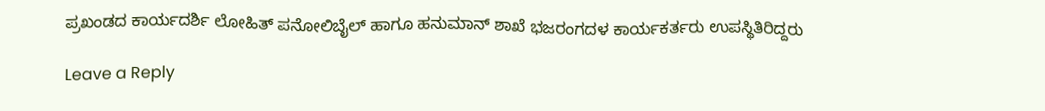ಪ್ರಖಂಡದ ಕಾರ್ಯದರ್ಶಿ ಲೋಹಿತ್ ಪನೋಲಿಬೈಲ್ ಹಾಗೂ ಹನುಮಾನ್ ಶಾಖೆ ಭಜರಂಗದಳ ಕಾರ್ಯಕರ್ತರು ಉಪಸ್ಥಿತಿರಿದ್ದರು

Leave a Reply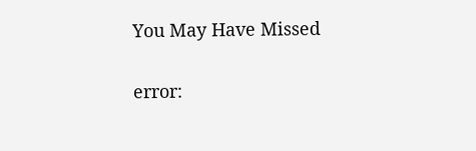You May Have Missed

error: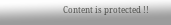Content is protected !!